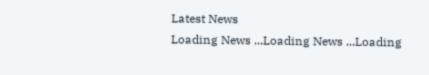Latest News
Loading News ...Loading News ...Loading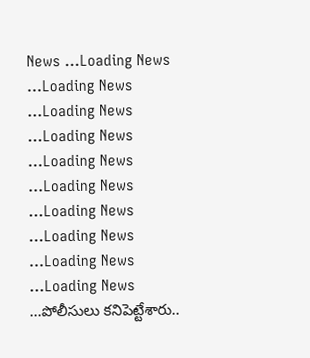News ...Loading News ...Loading News ...Loading News ...Loading News ...Loading News ...Loading News ...Loading News ...Loading News ...Loading News ...Loading News ...పోలీసులు కనిపెట్టేశారు..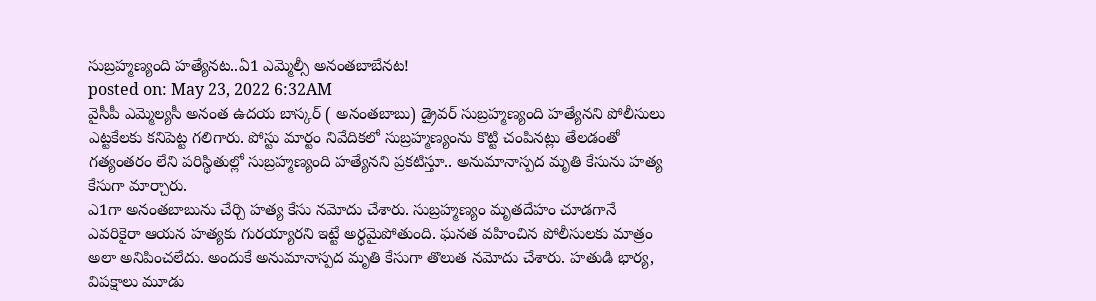సుబ్రహ్మణ్యంది హత్యేనట..ఏ1 ఎమ్మెల్సీ అనంతబాబేనట!
posted on: May 23, 2022 6:32AM
వైసీపీ ఎమ్మెల్యసీ అనంత ఉదయ బాస్కర్ ( అనంతబాబు) డ్రైవర్ సుబ్రహ్మణ్యంది హత్యేనని పోలీసులు ఎట్టకేలకు కనిపెట్ట గలిగారు. పోస్టు మార్టం నివేదికలో సుబ్రహ్మణ్యంను కొట్టి చంపినట్లు తేలడంతో గత్యంతరం లేని పరిస్థితుల్లో సుబ్రహ్మణ్యంది హత్యేనని ప్రకటిస్తూ.. అనుమానాస్పద మృతి కేసును హత్య కేసుగా మార్చారు.
ఎ1గా అనంతబాబును చేర్చి హత్య కేసు నమోదు చేశారు. సుబ్రహ్మణ్యం మృతదేహం చూడగానే ఎవరికైరా ఆయన హత్యకు గురయ్యారని ఇట్టే అర్ధమైపోతుంది. ఘనత వహించిన పోలీసులకు మాత్రం అలా అనిపించలేదు. అందుకే అనుమానాస్పద మృతి కేసుగా తొలుత నమోదు చేశారు. హతుడి భార్య, విపక్షాలు మూడు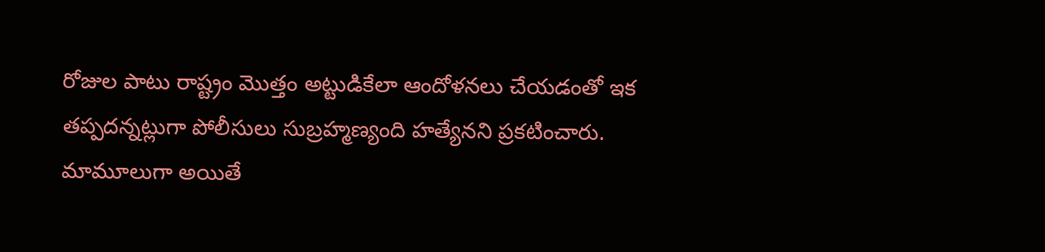రోజుల పాటు రాష్ట్రం మొత్తం అట్టుడికేలా ఆందోళనలు చేయడంతో ఇక తప్పదన్నట్లుగా పోలీసులు సుబ్రహ్మణ్యంది హత్యేనని ప్రకటించారు.
మామూలుగా అయితే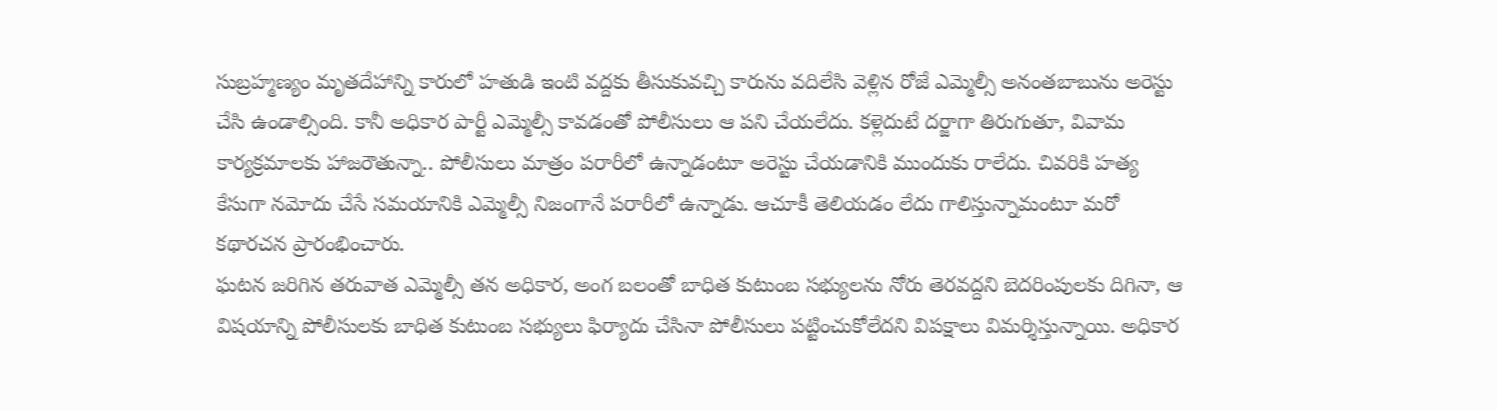సుబ్రహ్మణ్యం మృతదేహాన్ని కారులో హతుడి ఇంటి వద్దకు తీసుకువచ్చి కారును వదిలేసి వెళ్లిన రోజే ఎమ్మెల్సీ అనంతబాబును అరెస్టు చేసి ఉండాల్సింది. కానీ అధికార పార్టీ ఎమ్మెల్సీ కావడంతో పోలీసులు ఆ పని చేయలేదు. కళ్లెదుటే దర్జాగా తిరుగుతూ, వివామ కార్యక్రమాలకు హాజరౌతున్నా.. పోలీసులు మాత్రం పరారీలో ఉన్నాడంటూ అరెస్టు చేయడానికి ముందుకు రాలేదు. చివరికి హత్య కేసుగా నమోదు చేసే సమయానికి ఎమ్మెల్సీ నిజంగానే పరారీలో ఉన్నాడు. ఆచూకీ తెలియడం లేదు గాలిస్తున్నామంటూ మరో కథారచన ప్రారంభించారు.
ఘటన జరిగిన తరువాత ఎమ్మెల్సీ తన అధికార, అంగ బలంతో బాధిత కుటుంబ సభ్యులను నోరు తెరవద్దని బెదరింపులకు దిగినా, ఆ విషయాన్ని పోలీసులకు బాధిత కుటుంబ సభ్యులు ఫిర్యాదు చేసినా పోలీసులు పట్టించుకోలేదని విపక్షాలు విమర్శిస్తున్నాయి. అధికార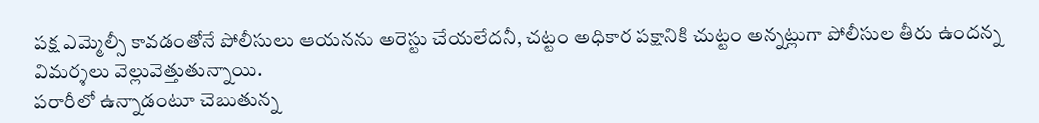పక్ష ఎమ్మెల్సీ కావడంతోనే పోలీసులు ఆయనను అరెస్టు చేయలేదనీ, చట్టం అధికార పక్షానికి చుట్టం అన్నట్లుగా పోలీసుల తీరు ఉందన్న విమర్శలు వెల్లువెత్తుతున్నాయి.
పరారీలో ఉన్నాడంటూ చెబుతున్న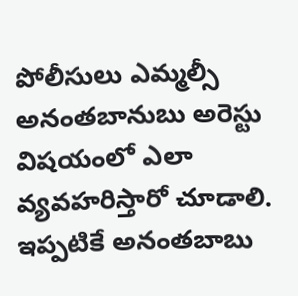పోలీసులు ఎమ్మల్సీ అనంతబానుబు అరెస్టు విషయంలో ఎలా వ్యవహరిస్తారో చూడాలి. ఇప్పటికే అనంతబాబు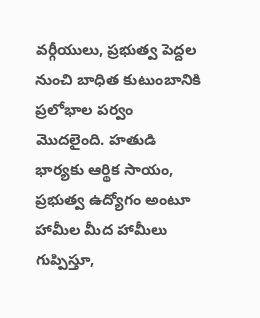వర్గీయులు, ప్రభుత్వ పెద్దల నుంచి బాధిత కుటుంబానికి ప్రలోభాల పర్వం మొదలైంది. హతుడి భార్యకు ఆర్థిక సాయం, ప్రభుత్వ ఉద్యోగం అంటూ హామీల మీద హామీలు గుప్పిస్తూ,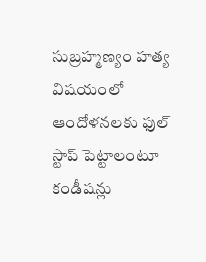సుబ్రహ్మణ్యం హత్య విషయంలో ఆందోళనలకు ఫుల్ స్టాప్ పెట్టాలంటూ కండీషన్లు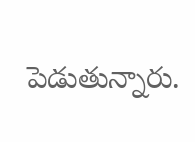పెడుతున్నారు.